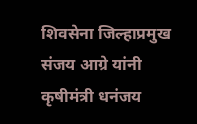शिवसेना जिल्हाप्रमुख संजय आग्रे यांनी कृषीमंत्री धनंजय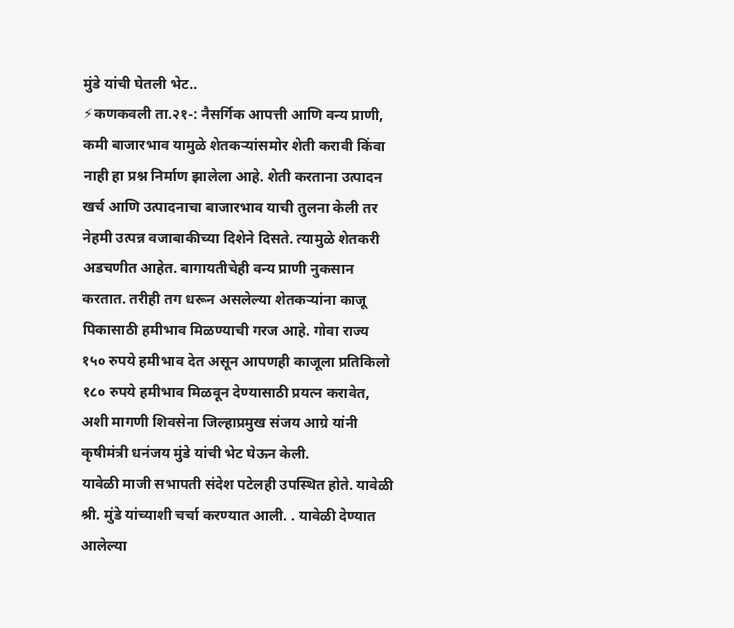मुंडे यांची घेतली भेट..
⚡कणकवली ता.२१-: नैसर्गिक आपत्ती आणि वन्य प्राणी, कमी बाजारभाव यामुळे शेतकऱ्यांसमोर शेती करावी किंवा नाही हा प्रश्न निर्माण झालेला आहे. शेती करताना उत्पादन खर्च आणि उत्पादनाचा बाजारभाव याची तुलना केली तर नेहमी उत्पन्न वजाबाकीच्या दिशेने दिसते. त्यामुळे शेतकरी अडचणीत आहेत. बागायतीचेही वन्य प्राणी नुकसान करतात. तरीही तग धरून असलेल्या शेतकऱ्यांना काजू पिकासाठी हमीभाव मिळण्याची गरज आहे. गोवा राज्य १५० रुपये हमीभाव देत असून आपणही काजूला प्रतिकिलो १८० रुपये हमीभाव मिळवून देण्यासाठी प्रयत्न करावेत, अशी मागणी शिवसेना जिल्हाप्रमुख संजय आग्रे यांनी कृषीमंत्री धनंजय मुंडे यांची भेट घेऊन केली.
यावेळी माजी सभापती संदेश पटेलही उपस्थित होते. यावेळी श्री. मुंडे यांच्याशी चर्चा करण्यात आली. . यावेळी देण्यात आलेल्या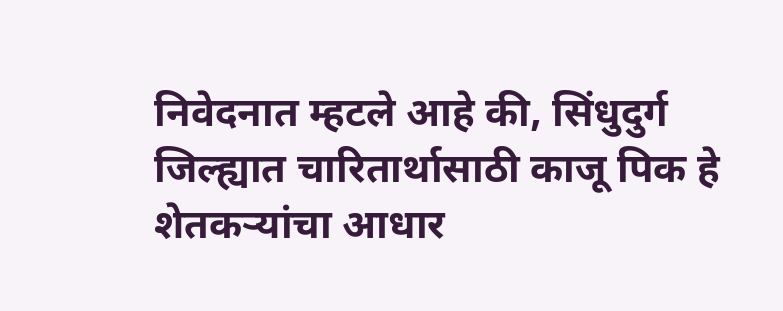निवेदनात म्हटले आहे की, सिंधुदुर्ग जिल्ह्यात चारितार्थासाठी काजू पिक हे शेतकऱ्यांचा आधार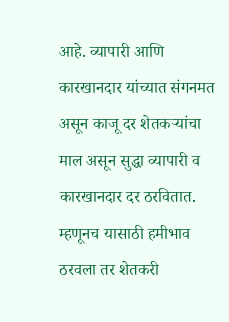आहे. व्यापारी आणि कारखानदार यांच्यात संगनमत असून काजू दर शेतकऱ्यांचा माल असून सुद्धा व्यापारी व कारखानदार दर ठरवितात. म्हणूनच यासाठी हमीभाव ठरवला तर शेतकरी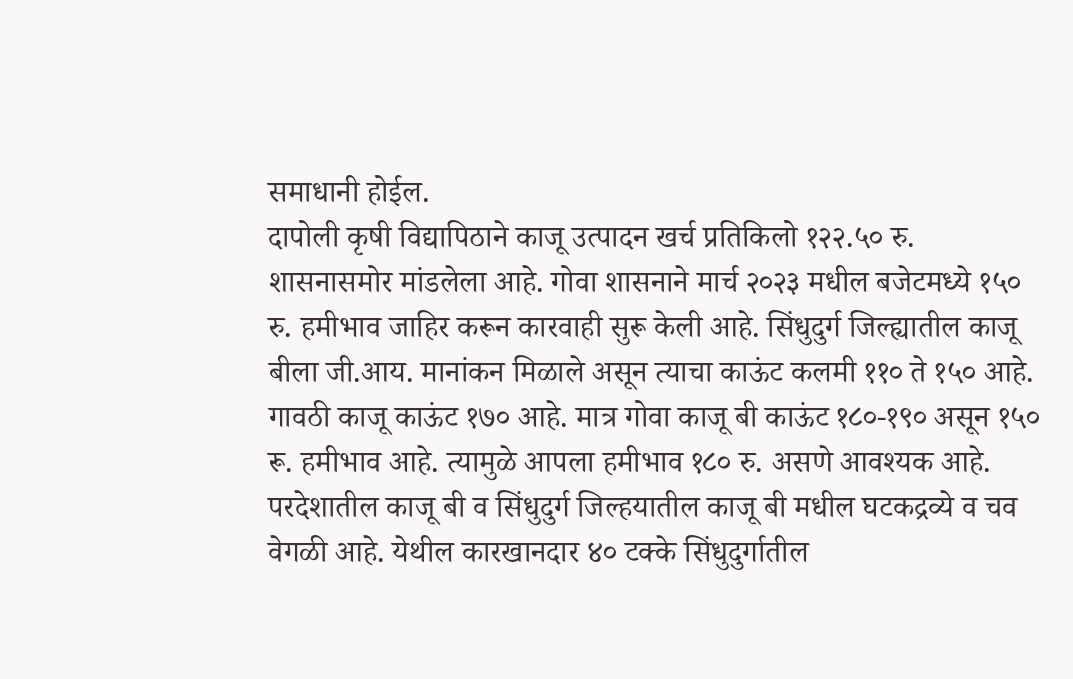समाधानी होईल.
दापोली कृषी विद्यापिठाने काजू उत्पादन खर्च प्रतिकिलो १२२.५० रु. शासनासमोर मांडलेला आहे. गोवा शासनाने मार्च २०२३ मधील बजेटमध्ये १५० रु. हमीभाव जाहिर करून कारवाही सुरू केली आहे. सिंधुदुर्ग जिल्ह्यातील काजू बीला जी.आय. मानांकन मिळाले असून त्याचा काऊंट कलमी ११० ते १५० आहे. गावठी काजू काऊंट १७० आहे. मात्र गोवा काजू बी काऊंट १८०-१९० असून १५० रू. हमीभाव आहे. त्यामुळे आपला हमीभाव १८० रु. असणे आवश्यक आहे. परदेशातील काजू बी व सिंधुदुर्ग जिल्हयातील काजू बी मधील घटकद्रव्ये व चव वेगळी आहे. येथील कारखानदार ४० टक्के सिंधुदुर्गातील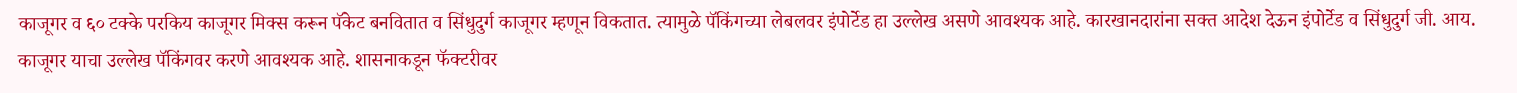काजूगर व ६० टक्के परकिय काजूगर मिक्स करून पॅकेट बनवितात व सिंधुदुर्ग काजूगर म्हणून विकतात. त्यामुळे पॅकिंगच्या लेबलवर इंपोर्टेड हा उल्लेख असणे आवश्यक आहे. कारखानदारांना सक्त आदेश देऊन इंपोर्टेड व सिंधुदुर्ग जी. आय. काजूगर याचा उल्लेख पॅकिंगवर करणे आवश्यक आहे. शासनाकडून फॅक्टरीवर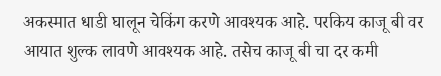अकस्मात धाडी घालून चेकिंग करणे आवश्यक आहे. परकिय काजू बी वर आयात शुल्क लावणे आवश्यक आहे. तसेच काजू बी चा दर कमी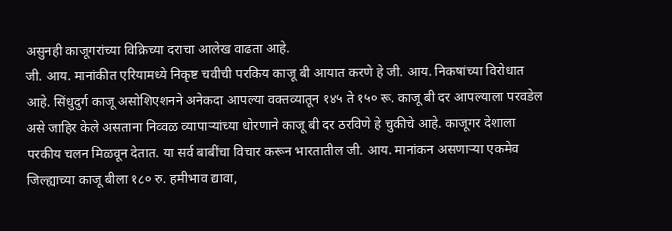असुनही काजूगरांच्या विक्रिच्या दराचा आलेख वाढता आहे.
जी. आय. मानांकीत एरियामध्ये निकृष्ट चवीची परकिय काजू बी आयात करणे हे जी. आय. निकषांच्या विरोधात आहे. सिंधुदुर्ग काजू असोशिएशनने अनेकदा आपल्या वक्तव्यातून १४५ ते १५० रू. काजू बी दर आपल्याला परवडेल असे जाहिर केले असताना निव्वळ व्यापाऱ्यांच्या धोरणाने काजू बी दर ठरविणे हे चुकीचे आहे. काजूगर देशाला परकीय चलन मिळवून देतात. या सर्व बाबींचा विचार करून भारतातील जी. आय. मानांकन असणाऱ्या एकमेव जिल्ह्याच्या काजू बीला १८० रु. हमीभाव द्यावा,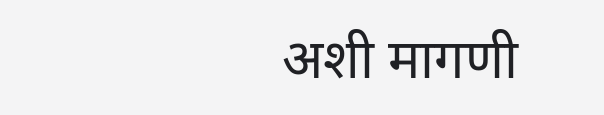अशी मागणी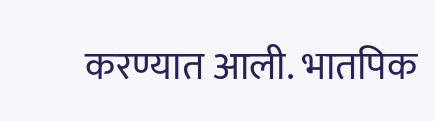करण्यात आली. भातपिक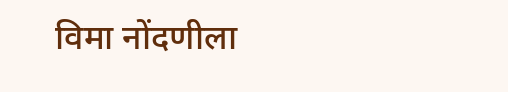विमा नोंदणीला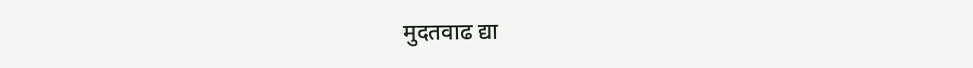मुदतवाढ द्या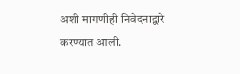अशी मागणीही निवेदनाद्वारे करण्यात आली.